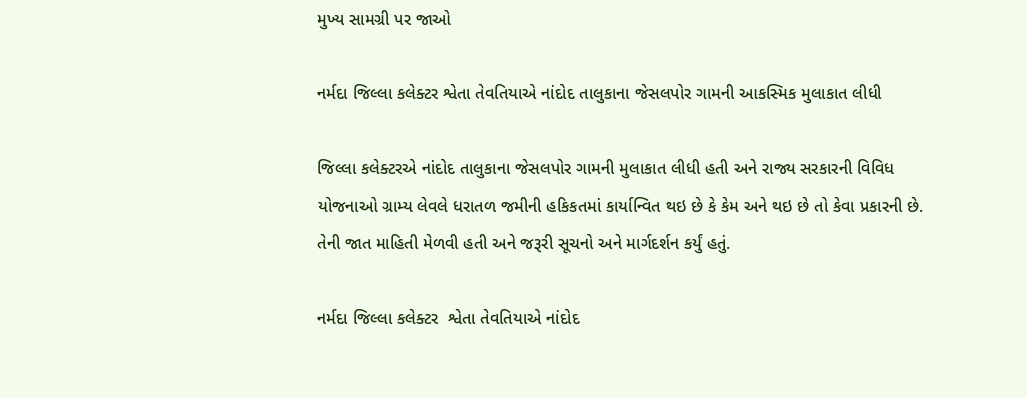મુખ્ય સામગ્રી પર જાઓ

નર્મદા જિલ્લા કલેક્ટર શ્વેતા તેવતિયાએ નાંદોદ તાલુકાના જેસલપોર ગામની આકસ્મિક મુલાકાત લીધી

જિલ્લા કલેક્ટરએ નાંદોદ તાલુકાના જેસલપોર ગામની મુલાકાત લીધી હતી અને રાજ્ય સરકારની વિવિધ યોજનાઓ ગ્રામ્ય લેવલે ધરાતળ જમીની હકિકતમાં કાર્યાન્વિત થઇ છે કે કેમ અને થઇ છે તો કેવા પ્રકારની છે. તેની જાત માહિતી મેળવી હતી અને જરૂરી સૂચનો અને માર્ગદર્શન કર્યું હતું.

નર્મદા જિલ્લા કલેક્ટર  શ્વેતા તેવતિયાએ નાંદોદ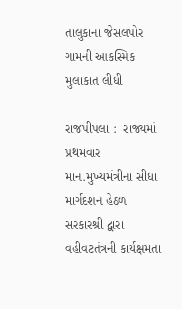તાલુકાના જેસલપોર ગામની આકસ્મિક મુલાકાત લીધી

રાજપીપલા :  રાજ્યમાં પ્રથમવાર માન.મુખ્યમંત્રીના સીધા માર્ગદશન હેઠળ સરકારશ્રી દ્વારા વહીવટતંત્રની કાર્યક્ષમતા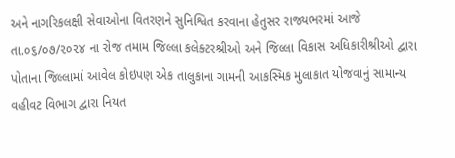અને નાગરિકલક્ષી સેવાઓના વિતરણને સુનિશ્વિત કરવાના હેતુસર રાજ્યભરમાં આજે તા.૦૬/૦૭/૨૦૨૪ ના રોજ તમામ જિલ્લા કલેક્ટરશ્રીઓ અને જિલ્લા વિકાસ અધિકારીશ્રીઓ દ્વારા પોતાના જિલ્લામાં આવેલ કોઇપણ એક તાલુકાના ગામની આકસ્મિક મુલાકાત યોજવાનું સામાન્ય વહીવટ વિભાગ દ્વારા નિયત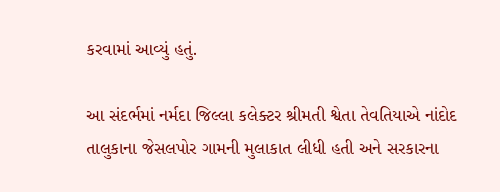કરવામાં આવ્યું હતું.

આ સંદર્ભમાં નર્મદા જિલ્લા કલેક્ટર શ્રીમતી શ્વેતા તેવતિયાએ નાંદોદ તાલુકાના જેસલપોર ગામની મુલાકાત લીધી હતી અને સરકારના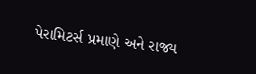પેરામિટર્સ પ્રમાણે અને રાજ્ય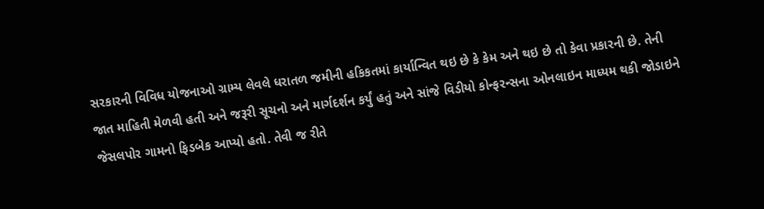સરકારની વિવિધ યોજનાઓ ગ્રામ્ય લેવલે ધરાતળ જમીની હકિકતમાં કાર્યાન્વિત થઇ છે કે કેમ અને થઇ છે તો કેવા પ્રકારની છે. તેની જાત માહિતી મેળવી હતી અને જરૂરી સૂચનો અને માર્ગદર્શન કર્યું હતું અને સાંજે વિડીયો કોન્ફરન્સના ઓનલાઇન માધ્યમ થકી જોડાઇને જેસલપોર ગામનો ફિડબેક આપ્યો હતો. તેવી જ રીતે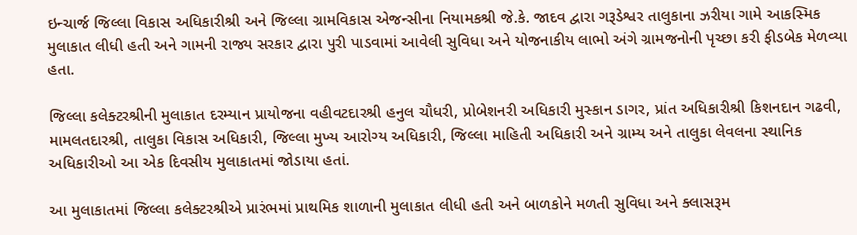ઇન્ચાર્જ જિલ્લા વિકાસ અધિકારીશ્રી અને જિલ્લા ગ્રામવિકાસ એજન્સીના નિયામકશ્રી જે.કે. જાદવ દ્વારા ગરૂડેશ્વર તાલુકાના ઝરીયા ગામે આકસ્મિક મુલાકાત લીધી હતી અને ગામની રાજ્ય સરકાર દ્વારા પુરી પાડવામાં આવેલી સુવિધા અને યોજનાકીય લાભો અંગે ગ્રામજનોની પૃચ્છા કરી ફીડબેક મેળવ્યા હતા.

જિલ્લા કલેક્ટરશ્રીની મુલાકાત દરમ્યાન પ્રાયોજના વહીવટદારશ્રી હનુલ ચૌધરી, પ્રોબેશનરી અધિકારી મુસ્કાન ડાગર, પ્રાંત અધિકારીશ્રી કિશનદાન ગઢવી, મામલતદારશ્રી, તાલુકા વિકાસ અધિકારી, જિલ્લા મુખ્ય આરોગ્ય અધિકારી, જિલ્લા માહિતી અધિકારી અને ગ્રામ્ય અને તાલુકા લેવલના સ્થાનિક અધિકારીઓ આ એક દિવસીય મુલાકાતમાં જોડાયા હતાં.

આ મુલાકાતમાં જિલ્લા કલેક્ટરશ્રીએ પ્રારંભમાં પ્રાથમિક શાળાની મુલાકાત લીધી હતી અને બાળકોને મળતી સુવિધા અને ક્લાસરૂમ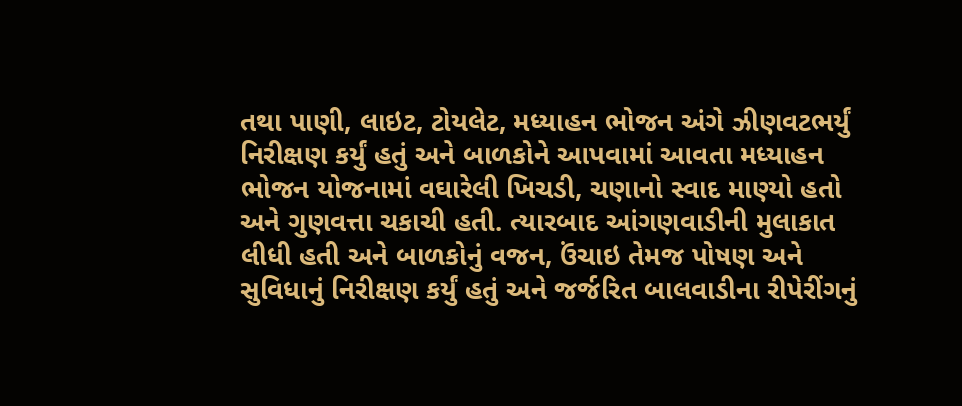તથા પાણી, લાઇટ, ટોયલેટ, મધ્યાહન ભોજન અંગે ઝીણવટભર્યું નિરીક્ષણ કર્યું હતું અને બાળકોને આપવામાં આવતા મધ્યાહન ભોજન યોજનામાં વઘારેલી ખિચડી, ચણાનો સ્વાદ માણ્યો હતો અને ગુણવત્તા ચકાચી હતી. ત્યારબાદ આંગણવાડીની મુલાકાત લીધી હતી અને બાળકોનું વજન, ઉંચાઇ તેમજ પોષણ અને સુવિધાનું નિરીક્ષણ કર્યું હતું અને જર્જરિત બાલવાડીના રીપેરીંગનું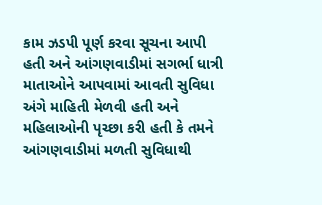કામ ઝડપી પૂર્ણ કરવા સૂચના આપી હતી અને આંગણવાડીમાં સગર્ભા ધાત્રી માતાઓને આપવામાં આવતી સુવિધા અંગે માહિતી મેળવી હતી અને મહિલાઓની પૃચ્છા કરી હતી કે તમને આંગણવાડીમાં મળતી સુવિધાથી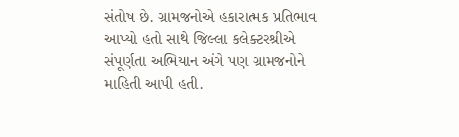સંતોષ છે. ગ્રામજનોએ હકારાત્મક પ્રતિભાવ આપ્યો હતો સાથે જિલ્લા કલેક્ટરશ્રીએ સંપૂર્ણતા અભિયાન અંગે પણ ગ્રામજનોને માહિતી આપી હતી.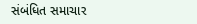સંબંધિત સમાચાર